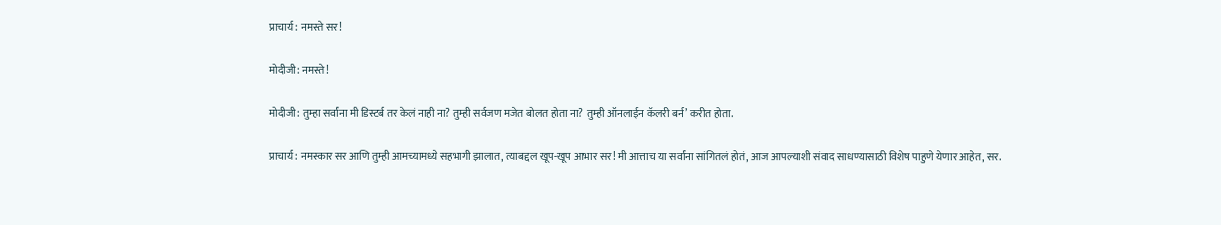प्राचार्य: नमस्ते सर!

मोदीजी: नमस्ते!

मोदीजी: तुम्हा सर्वांना मी डिस्टर्ब तर केलं नाही ना? तुम्ही सर्वजण मजेत बोलत होता ना? तुम्ही ऑनलाईन कॅलरी बर्न’ करीत होता.

प्राचार्य: नमस्कार सर आणि तुम्ही आमच्यामध्ये सहभागी झालात, त्याबद्दल खूप-खूप आभार सर! मी आत्ताच या सर्वांना सांगितलं होतं, आज आपल्याशी संवाद साधण्यासाठी विशेष पाहुणे येणार आहेत, सर.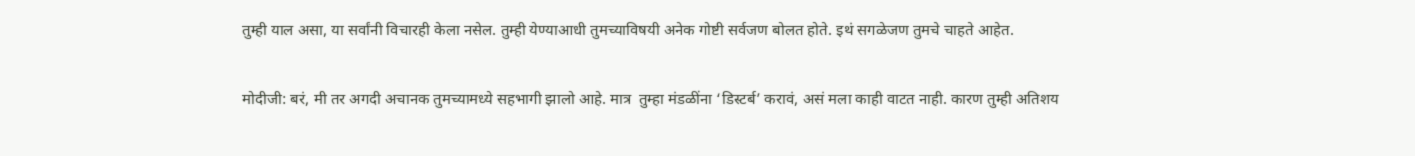तुम्ही याल असा, या सर्वांनी विचारही केला नसेल. तुम्ही येण्याआधी तुमच्याविषयी अनेक गोष्टी सर्वजण बोलत होते. इथं सगळेजण तुमचे चाहते आहेत.

मोदीजी: बरं, मी तर अगदी अचानक तुमच्यामध्ये सहभागी झालो आहे. मात्र  तुम्हा मंडळींना ‘डिस्टर्ब’ करावं, असं मला काही वाटत नाही. कारण तुम्ही अतिशय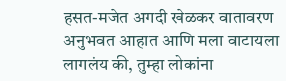हसत-मजेत अगदी खेळकर वातावरण अनुभवत आहात आणि मला वाटायला लागलंय की, तुम्हा लोकांना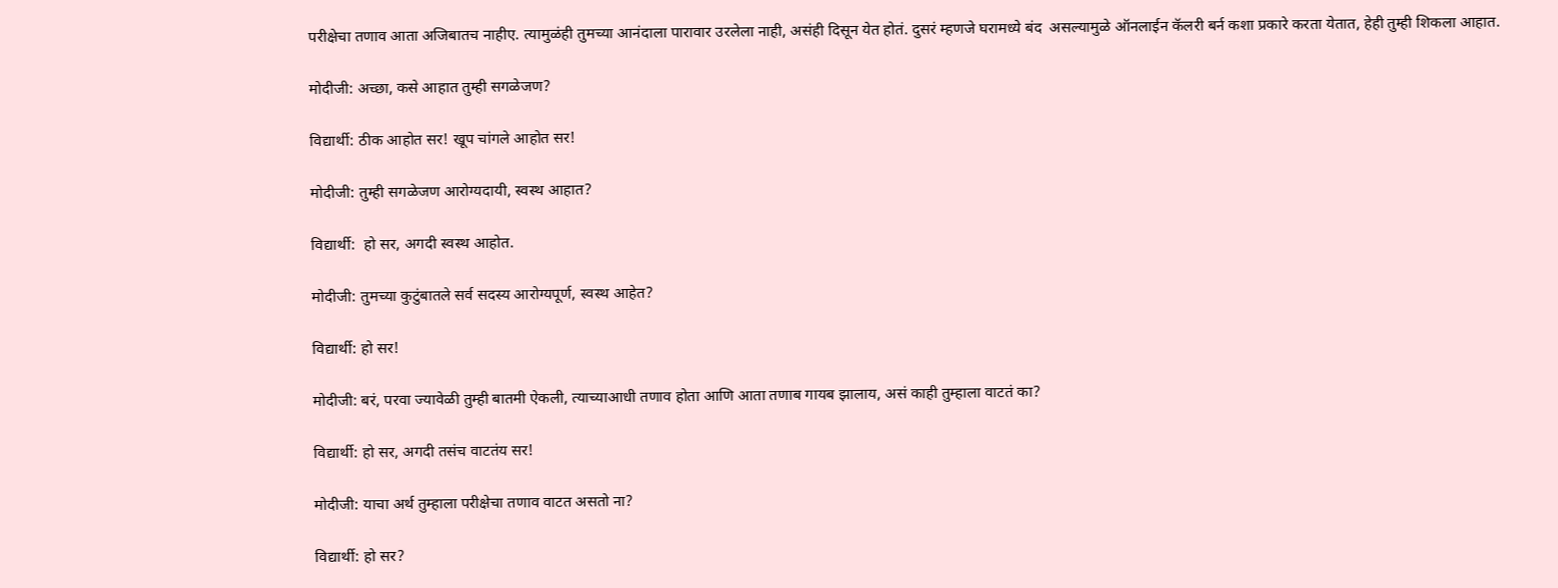परीक्षेचा तणाव आता अजिबातच नाहीए. त्यामुळंही तुमच्या आनंदाला पारावार उरलेला नाही, असंही दिसून येत होतं. दुसरं म्हणजे घरामध्ये बंद  असल्यामुळे ऑनलाईन कॅलरी बर्न कशा प्रकारे करता येतात, हेही तुम्ही शिकला आहात.

मोदीजी: अच्छा, कसे आहात तुम्ही सगळेजण?

विद्यार्थी: ठीक आहोत सर! खूप चांगले आहोत सर!

मोदीजी: तुम्ही सगळेजण आरोग्यदायी, स्वस्थ आहात?

विद्यार्थी:  हो सर, अगदी स्वस्थ आहोत.

मोदीजी: तुमच्या कुटुंबातले सर्व सदस्य आरोग्यपूर्ण, स्वस्थ आहेत?

विद्यार्थी: हो सर!

मोदीजी: बरं, परवा ज्यावेळी तुम्ही बातमी ऐकली, त्याच्याआधी तणाव होता आणि आता तणाब गायब झालाय, असं काही तुम्हाला वाटतं का?

विद्यार्थी: हो सर, अगदी तसंच वाटतंय सर!

मोदीजी: याचा अर्थ तुम्हाला परीक्षेचा तणाव वाटत असतो ना?

विद्यार्थी: हो सर?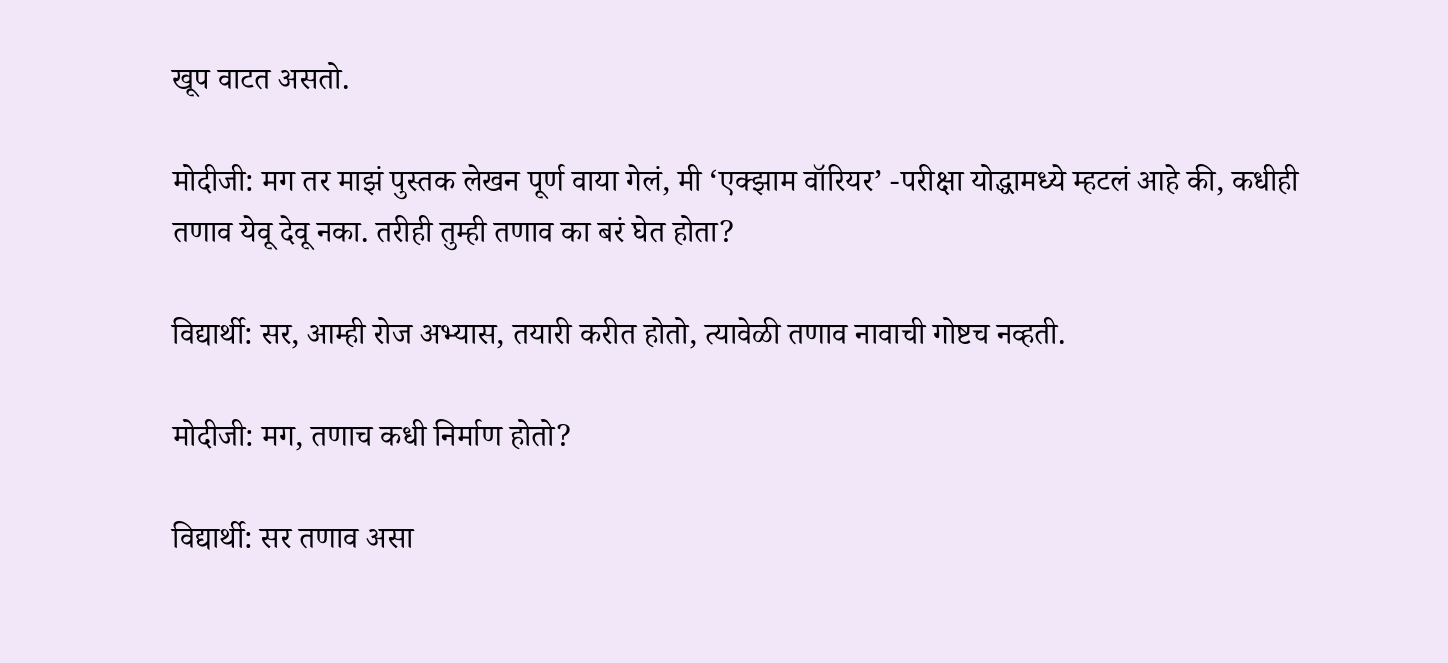खूप वाटत असतो.

मोदीजी: मग तर माझं पुस्तक लेखन पूर्ण वाया गेलं, मी ‘एक्झाम वॉरियर’ -परीक्षा योद्धामध्ये म्हटलं आहे की, कधीही तणाव येवू देवू नका. तरीही तुम्ही तणाव का बरं घेत होता?

विद्यार्थी: सर, आम्ही रोज अभ्यास, तयारी करीत होतो, त्यावेळी तणाव नावाची गोष्टच नव्हती.

मोदीजी: मग, तणाच कधी निर्माण होतो?

विद्यार्थी: सर तणाव असा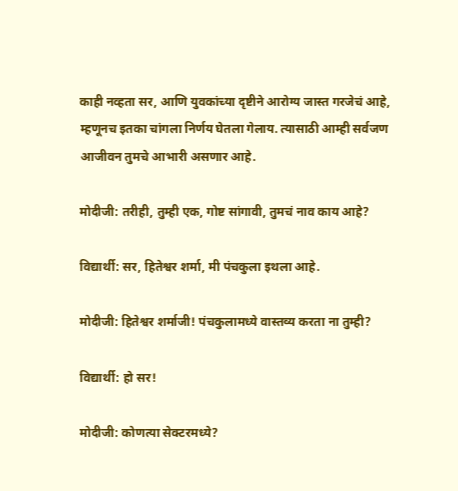काही नव्हता सर, आणि युवकांच्या दृष्टीने आरोग्य जास्त गरजेचं आहे, म्हणूनच इतका चांगला निर्णय घेतला गेलाय. त्यासाठी आम्ही सर्वजण आजीवन तुमचे आभारी असणार आहे.

मोदीजी: तरीही, तुम्ही एक, गोष्ट सांगावी, तुमचं नाव काय आहे?

विद्यार्थी: सर, हितेश्वर शर्मा, मी पंचकुला इथला आहे.

मोदीजी: हितेश्वर शर्माजी! पंचकुलामध्ये वास्तव्य करता ना तुम्ही?

विद्यार्थी: हो सर!

मोदीजी: कोणत्या सेक्टरमध्ये?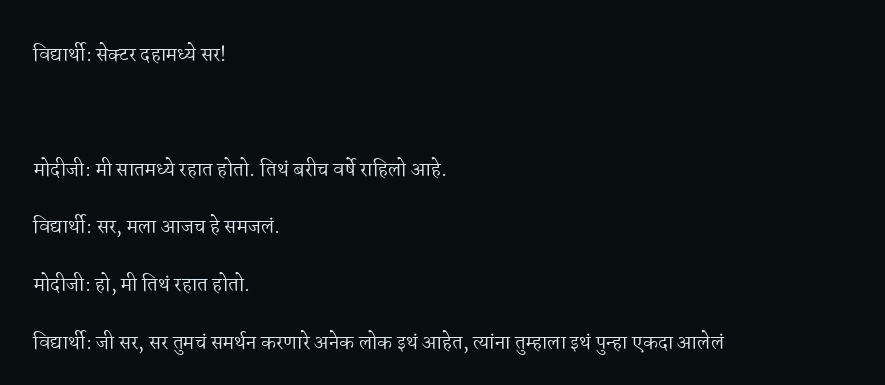विद्यार्थी: सेक्टर दहामध्ये सर!



मोदीजी: मी सातमध्ये रहात होतो. तिथं बरीच वर्षे राहिलो आहे.

विद्यार्थी: सर, मला आजच हे समजलं.

मोदीजी: हो, मी तिथं रहात होतो.

विद्यार्थी: जी सर, सर तुमचं समर्थन करणारे अनेक लोक इथं आहेत, त्यांना तुम्हाला इथं पुन्हा एकदा आलेलं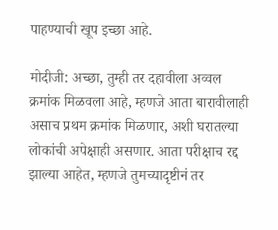पाहण्याची खूप इच्छा आहे.

मोदीजी: अच्छा, तुम्ही तर दहावीला अव्वल क्रमांक मिळवला आहे, म्हणजे आता बारावीलाही असाच प्रथम क्रमांक मिळणार, अशी घरातल्या लोकांची अपेक्षाही असणार. आता परीक्षाच रद्द झाल्या आहेत, म्हणजे तुमच्यादृष्टीनं तर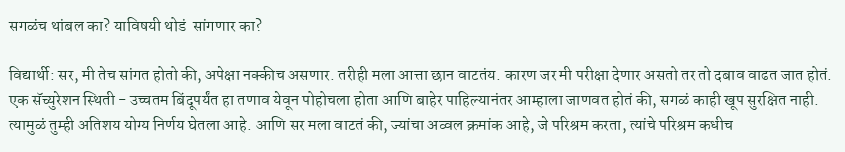सगळंच थांबल का? याविषयी थोडं  सांगणार का?

विद्यार्थी: सर, मी तेच सांगत होतो की, अपेक्षा नक्कीच असणार. तरीही मला आत्ता छान वाटतंय. कारण जर मी परीक्षा देणार असतो तर तो दबाव वाढत जात होतं. एक सॅच्युरेशन स्थिती - उच्चतम बिंदूपर्यंत हा तणाव येवून पोहोचला होता आणि बाहेर पाहिल्यानंतर आम्हाला जाणवत होतं की, सगळं काही खूप सुरक्षित नाही. त्यामुळं तुम्ही अतिशय योग्य निर्णय घेतला आहे. आणि सर मला वाटतं की, ज्यांचा अव्वल क्रमांक आहे, जे परिश्रम करता, त्यांचे परिश्रम कधीच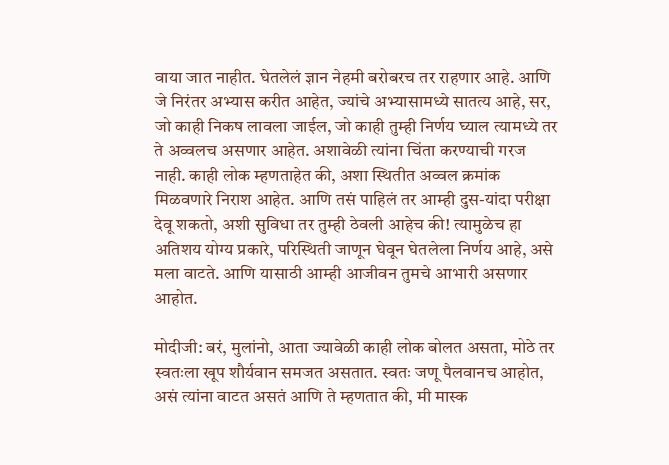वाया जात नाहीत. घेतलेलं ज्ञान नेहमी बरोबरच तर राहणार आहे. आणि जे निरंतर अभ्यास करीत आहेत, ज्यांचे अभ्यासामध्ये सातत्य आहे, सर, जो काही निकष लावला जाईल, जो काही तुम्ही निर्णय घ्याल त्यामध्ये तर ते अव्वलच असणार आहेत. अशावेळी त्यांना चिंता करण्याची गरज नाही. काही लोक म्हणताहेत की, अशा स्थितीत अव्वल क्रमांक मिळवणारे निराश आहेत. आणि तसं पाहिलं तर आम्ही दुस-यांदा परीक्षा देवू शकतो, अशी सुविधा तर तुम्ही ठेवली आहेच की! त्यामुळेच हा अतिशय योग्य प्रकारे, परिस्थिती जाणून घेवून घेतलेला निर्णय आहे, असे मला वाटते. आणि यासाठी आम्ही आजीवन तुमचे आभारी असणार आहोत.

मोदीजी: बरं, मुलांनो, आता ज्यावेळी काही लोक बोलत असता, मोठे तर स्वतःला खूप शौर्यवान समजत असतात. स्वतः जणू पैलवानच आहोत, असं त्यांना वाटत असतं आणि ते म्हणतात की, मी मास्क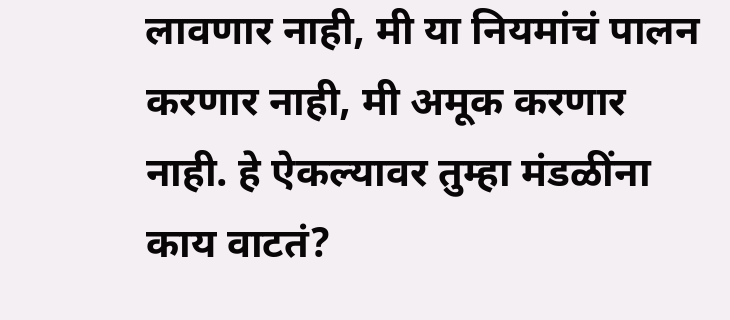लावणार नाही, मी या नियमांचं पालन करणार नाही, मी अमूक करणार नाही. हे ऐकल्यावर तुम्हा मंडळींना काय वाटतं?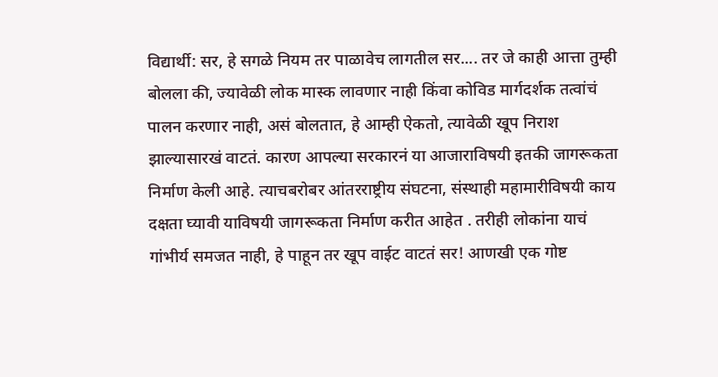विद्यार्थी: सर, हे सगळे नियम तर पाळावेच लागतील सर.... तर जे काही आत्ता तुम्ही बोलला की, ज्यावेळी लोक मास्क लावणार नाही किंवा कोविड मार्गदर्शक तत्वांचं पालन करणार नाही, असं बोलतात, हे आम्ही ऐकतो, त्यावेळी खूप निराश झाल्यासारखं वाटतं. कारण आपल्या सरकारनं या आजाराविषयी इतकी जागरूकता निर्माण केली आहे. त्याचबरोबर आंतरराष्ट्रीय संघटना, संस्थाही महामारीविषयी काय दक्षता घ्यावी याविषयी जागरूकता निर्माण करीत आहेत . तरीही लोकांना याचं गांभीर्य समजत नाही, हे पाहून तर खूप वाईट वाटतं सर! आणखी एक गोष्ट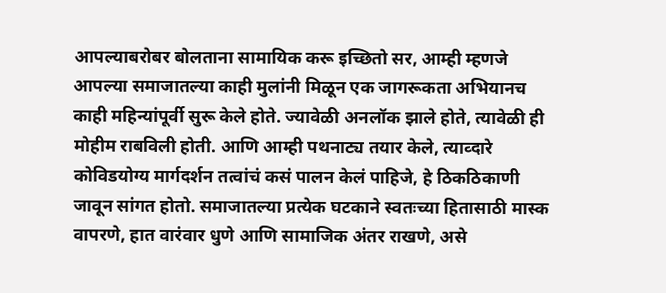आपल्याबरोबर बोलताना सामायिक करू इच्छितो सर, आम्ही म्हणजे आपल्या समाजातल्या काही मुलांनी मिळून एक जागरूकता अभियानच काही महिन्यांपूर्वी सुरू केले होते. ज्यावेळी अनलॉक झाले होते, त्यावेळी ही मोहीम राबविली होती. आणि आम्ही पथनाट्य तयार केले, त्याव्दारे कोविडयोग्य मार्गदर्शन तत्वांचं कसं पालन केलं पाहिजे, हे ठिकठिकाणी जावून सांगत होतो. समाजातल्या प्रत्येक घटकाने स्वतःच्या हितासाठी मास्क वापरणे, हात वारंवार धुणे आणि सामाजिक अंतर राखणे, असे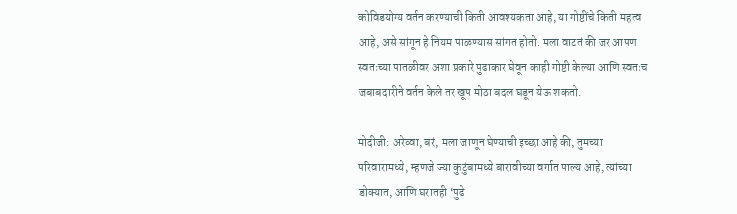कोविडयोग्य वर्तन करण्याची किती आवश्यकता आहे, या गोष्टींचे किती महत्व आहे, असे सांगून हे नियम पाळण्यास सांगत होतो. मला वाटतं की जर आपण स्वतःच्या पातळीवर अशा प्रकारे पुढाकार घेवून काही गोष्टी केल्या आणि स्वतःच जबाबदारीने वर्तन केले तर खूप मोठा बदल घडून येऊ शकतो.

मोदीजी: अरेव्वा, बरं, मला जाणून घेण्याची इच्छा आहे की, तुमच्या परिवारामध्ये, म्हणजे ज्या कुटुंबामध्ये बारावीच्या वर्गात पाल्य आहे, त्यांच्या डोक्यात, आणि घरातही ‘पुढे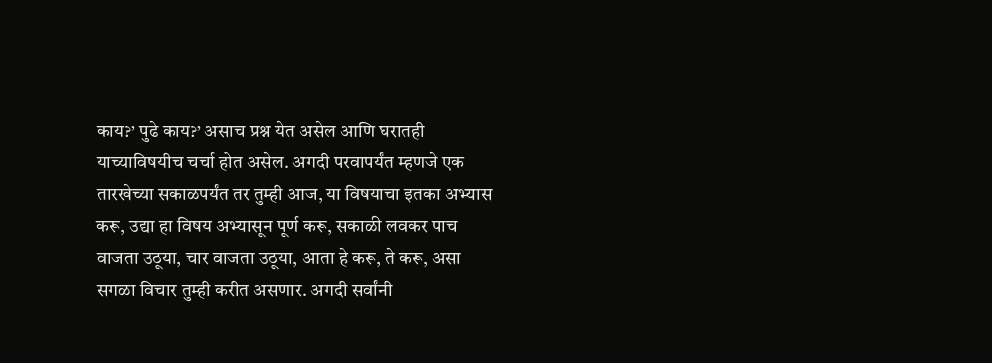काय?’ पुढे काय?’ असाच प्रश्न येत असेल आणि घरातही याच्याविषयीच चर्चा होत असेल. अगदी परवापर्यंत म्हणजे एक तारखेच्या सकाळपर्यंत तर तुम्ही आज, या विषयाचा इतका अभ्यास करू, उद्या हा विषय अभ्यासून पूर्ण करू, सकाळी लवकर पाच वाजता उठूया, चार वाजता उठूया, आता हे करू, ते करू, असा सगळा विचार तुम्ही करीत असणार. अगदी सर्वांनी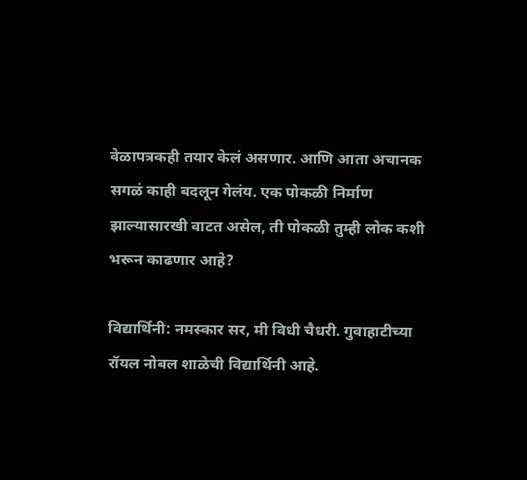वेळापत्रकही तयार केलं असणार. आणि आता अचानक सगळं काही बदलून गेलंय. एक पोकळी निर्माण झाल्यासारखी वाटत असेल, ती पोकळी तुम्ही लोक कशी भरून काढणार आहे?

विद्यार्थिनी: नमस्कार सर, मी विधी चैधरी. गुवाहाटीच्या रॉयल नोबल शाळेची विद्यार्थिनी आहे.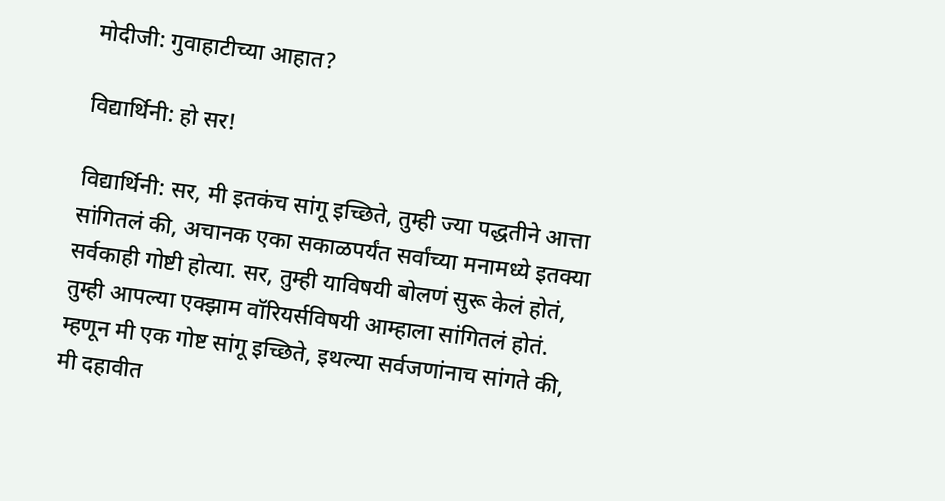मोदीजी: गुवाहाटीच्या आहात?

विद्यार्थिनी: हो सर!

विद्यार्थिनी: सर, मी इतकंच सांगू इच्छिते, तुम्ही ज्या पद्धतीने आत्ता सांगितलं की, अचानक एका सकाळपर्यंत सर्वांच्या मनामध्ये इतक्या सर्वकाही गोष्टी होत्या. सर, तुम्ही याविषयी बोलणं सुरू केलं होतं, तुम्ही आपल्या एक्झाम वॉरियर्सविषयी आम्हाला सांगितलं होतं. म्हणून मी एक गोष्ट सांगू इच्छिते, इथल्या सर्वजणांनाच सांगते की, मी दहावीत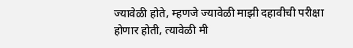ज्यावेळी होते, म्हणजे ज्यावेळी माझी दहावीची परीक्षा होणार होती, त्यावेळी मी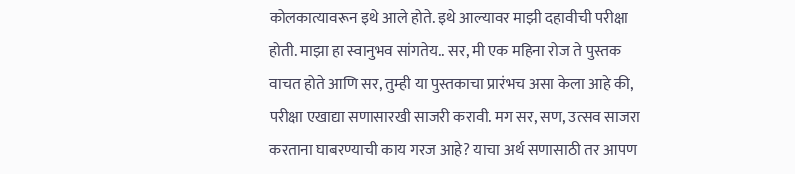कोलकात्यावरून इथे आले होते. इथे आल्यावर माझी दहावीची परीक्षा होती. माझा हा स्वानुभव सांगतेय.. सर, मी एक महिना रोज ते पुस्तक वाचत होते आणि सर, तुम्ही या पुस्तकाचा प्रारंभच असा केला आहे की, परीक्षा एखाद्या सणासारखी साजरी करावी. मग सर, सण, उत्सव साजरा करताना घाबरण्याची काय गरज आहे? याचा अर्थ सणासाठी तर आपण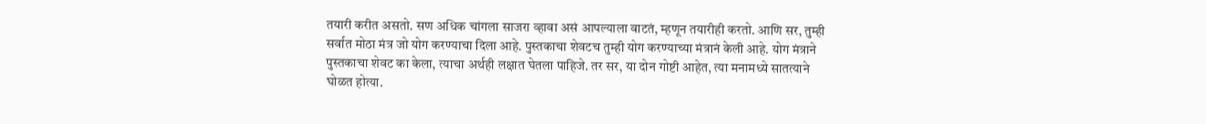तयारी करीत असतो. सण अधिक चांगला साजरा व्हावा असं आपल्याला वाटतं, म्हणून तयारीही करतो. आणि सर, तुम्ही सर्वात मोठा मंत्र जो योग करण्याचा दिला आहे. पुस्तकाचा शेवटच तुम्ही योग करण्याच्या मंत्रानं केली आहे. योग मंत्राने पुस्तकाचा शेवट का केला, त्याचा अर्थही लक्षात घेतला पाहिजे. तर सर, या दोन गोष्टी आहेत, त्या मनामध्ये सातत्याने घोळत होत्या.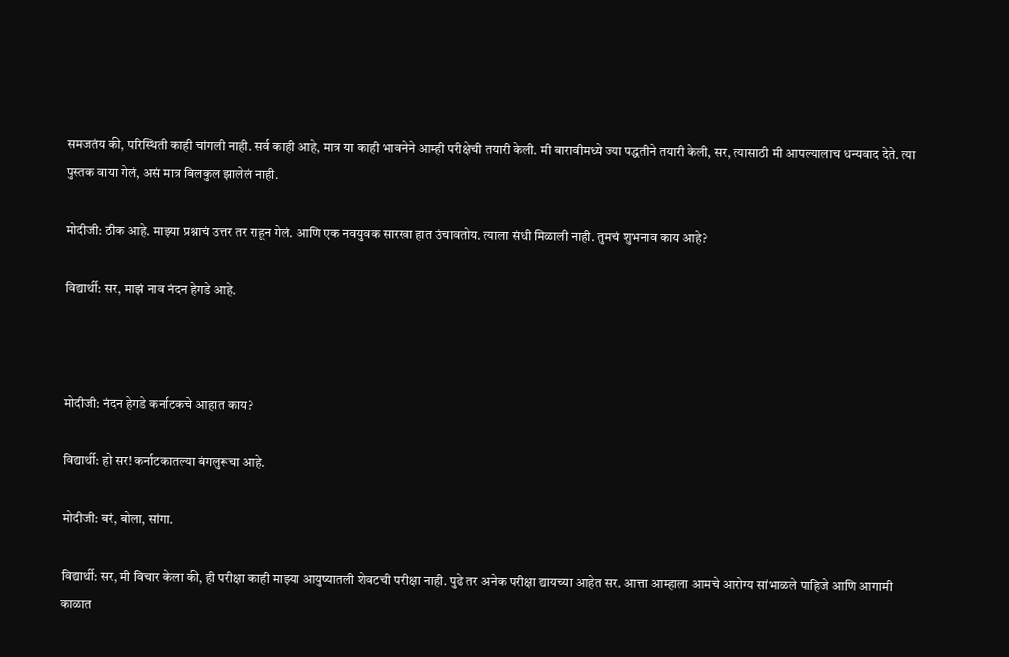समजतंय की, परिस्थिती काही चांगली नाही. सर्व काही आहे, मात्र या काही भावनेने आम्ही परीक्षेची तयारी केली. मी बारावीमध्ये ज्या पद्धतीने तयारी केली, सर, त्यासाठी मी आपल्यालाच धन्यवाद देते. त्या पुस्तक वाया गेलं, असं मात्र बिलकुल झालेलं नाही.

मोदीजी: ठीक आहे. माझ्या प्रश्नाचं उत्तर तर राहून गेलं. आणि एक नवयुवक सारखा हात उंचावतोय. त्याला संधी मिळाली नाही. तुमचं शुभनाव काय आहे?

विद्यार्थी: सर, माझं नाव नंदन हेगडे आहे.



मोदीजी: नंदन हेगडे कर्नाटकचे आहात काय?

विद्यार्थी: हो सर! कर्नाटकातल्या बंगलुरूचा आहे.

मोदीजी: बरं, बोला, सांगा.

विद्यार्थी: सर, मी विचार केला की, ही परीक्षा काही माझ्या आयुष्यातली शेवटची परीक्षा नाही. पुढे तर अनेक परीक्षा द्यायच्या आहेत सर. आत्ता आम्हाला आमचे आरोग्य सांभाळले पाहिजे आणि आगामी काळात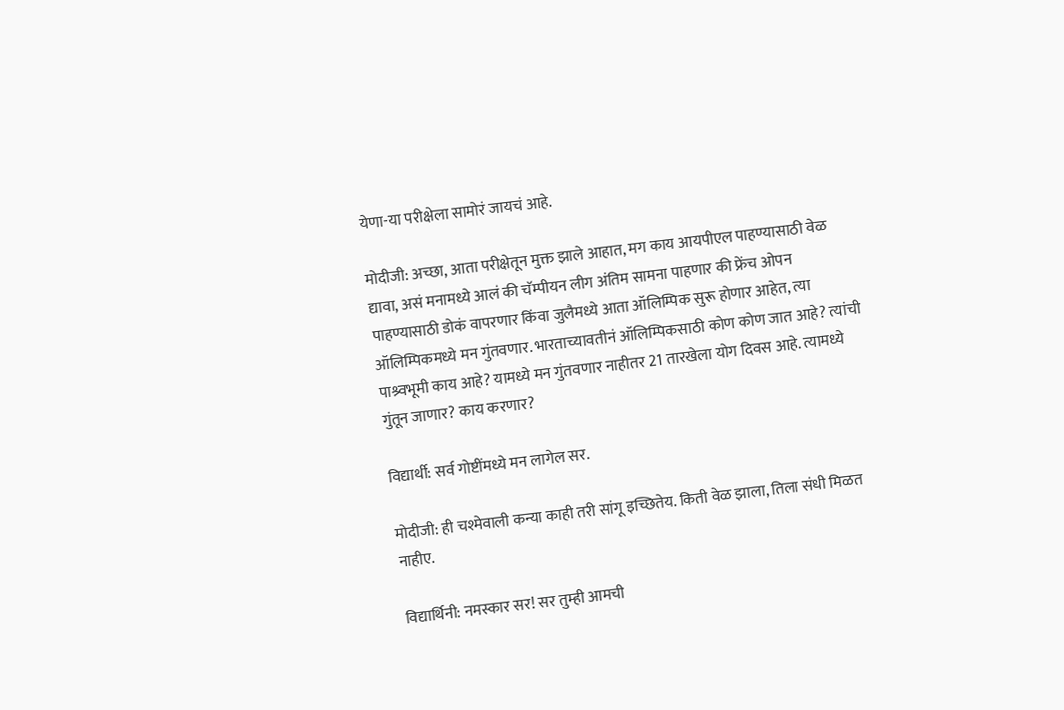येणा-या परीक्षेला सामोरं जायचं आहे.

मोदीजी: अच्छा, आता परीक्षेतून मुक्त झाले आहात, मग काय आयपीएल पाहण्यासाठी वेळ द्यावा, असं मनामध्ये आलं की चॅम्पीयन लीग अंतिम सामना पाहणार की फ्रेंच ओपन पाहण्यासाठी डोकं वापरणार किंवा जुलैमध्ये आता ऑलिम्पिक सुरू होणार आहेत, त्या ऑलिम्पिकमध्ये मन गुंतवणार. भारताच्यावतीनं ऑलिम्पिकसाठी कोण कोण जात आहे? त्यांची पाश्र्वभूमी काय आहे? यामध्ये मन गुंतवणार नाहीतर 21 तारखेला योग दिवस आहे. त्यामध्ये गुंतून जाणार? काय करणार?

विद्यार्थी: सर्व गोष्टींमध्ये मन लागेल सर.

मोदीजी: ही चश्मेवाली कन्या काही तरी सांगू इच्छितेय. किती वेळ झाला, तिला संधी मिळत नाहीए.

विद्यार्थिनी: नमस्कार सर! सर तुम्ही आमची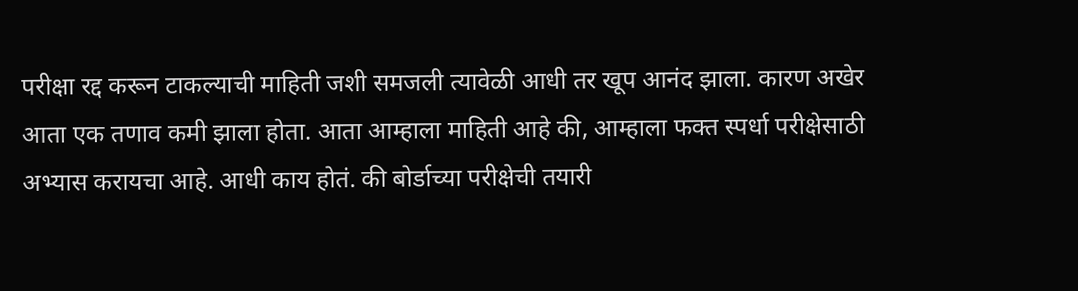परीक्षा रद्द करून टाकल्याची माहिती जशी समजली त्यावेळी आधी तर खूप आनंद झाला. कारण अखेर आता एक तणाव कमी झाला होता. आता आम्हाला माहिती आहे की, आम्हाला फक्त स्पर्धा परीक्षेसाठी अभ्यास करायचा आहे. आधी काय होतं. की बोर्डाच्या परीक्षेची तयारी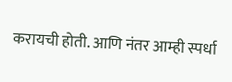करायची होती. आणि नंतर आम्ही स्पर्धा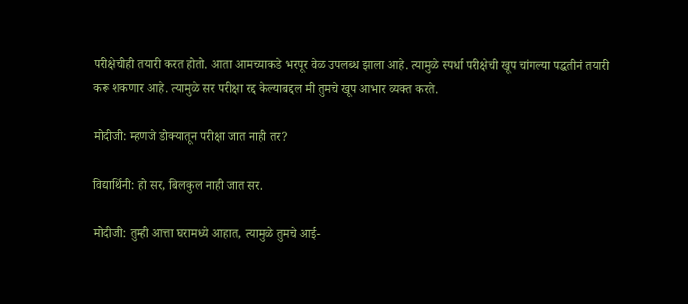परीक्षेचीही तयारी करत होतो. आता आमच्याकडे भरपूर वेळ उपलब्ध झाला आहे. त्यामुळे स्पर्धा परीक्षेची खूप चांगल्या पद्धतीनं तयारी करू शकणार आहे. त्यामुळे सर परीक्षा रद्द केल्याबद्दल मी तुमचे खूप आभार व्यक्त करते.

मोदीजी: म्हणजे डोक्यातून परीक्षा जात नाही तर?

विद्यार्थिनी: हो सर, बिलकुल नाही जात सर.

मोदीजी: तुम्ही आत्ता घरामध्ये आहात, त्यामुळे तुमचे आई-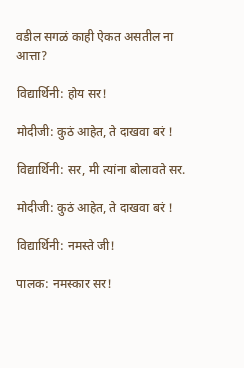वडील सगळं काही ऐकत असतील ना आत्ता?

विद्यार्थिनी: होय सर!

मोदीजी: कुठं आहेत, ते दाखवा बरं !

विद्यार्थिनी: सर, मी त्यांना बोलावते सर.

मोदीजी: कुठं आहेत, ते दाखवा बरं !

विद्यार्थिनी: नमस्ते जी!

पालक: नमस्कार सर!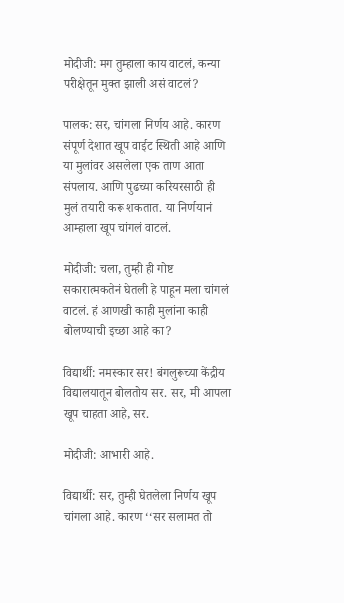मोदीजी: मग तुम्हाला काय वाटलं, कन्या परीक्षेतून मुक्त झाली असं वाटलं?

पालक: सर, चांगला निर्णय आहे. कारण संपूर्ण देशात खूप वाईट स्थिती आहे आणि या मुलांवर असलेला एक ताण आता संपलाय. आणि पुढच्या करियरसाठी ही मुलं तयारी करू शकतात. या निर्णयानं आम्हाला खूप चांगलं वाटलं.

मोदीजी: चला, तुम्ही ही गोष्ट सकारात्मकतेनं घेतली हे पाहून मला चांगलं वाटलं. हं आणखी काही मुलांना काही बोलण्याची इच्छा आहे का?

विद्यार्थी: नमस्कार सर! बंगलुरूच्या केंद्रीय विद्यालयातून बोलतोय सर. सर, मी आपला खूप चाहता आहे, सर.

मोदीजी: आभारी आहे.

विद्यार्थी: सर, तुम्ही घेतलेला निर्णय खूप चांगला आहे. कारण ‘‘सर सलामत तो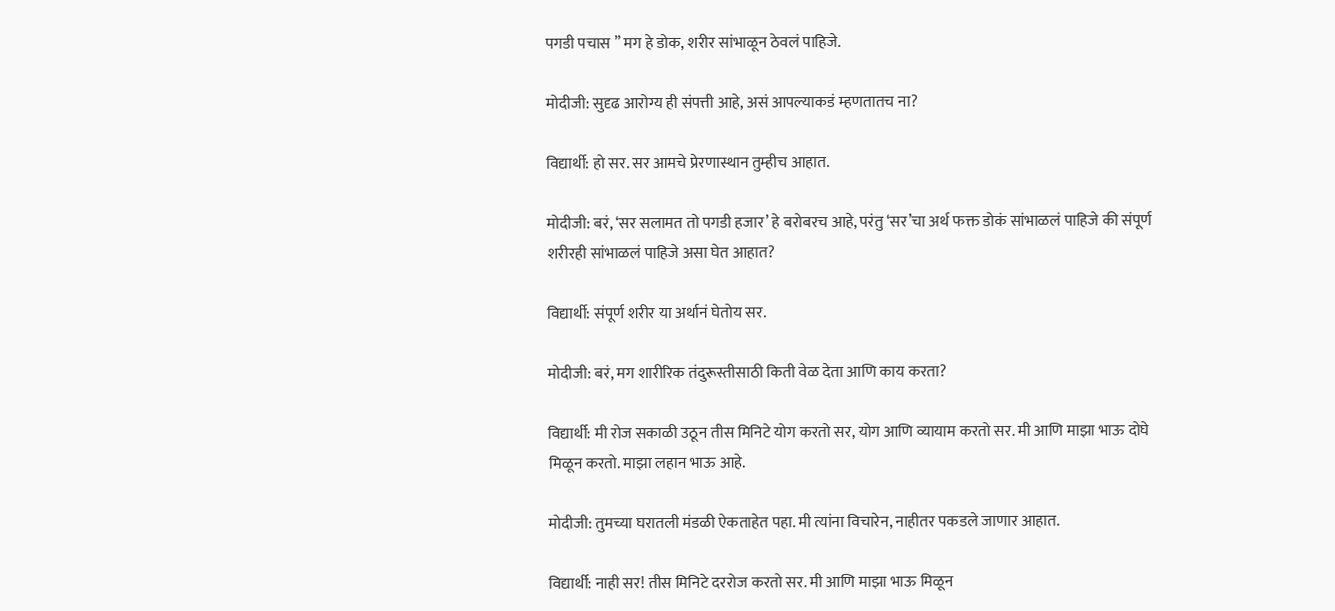पगडी पचास ’’ मग हे डोक, शरीर सांभाळून ठेवलं पाहिजे.

मोदीजी: सुदृढ आरोग्य ही संपत्ती आहे, असं आपल्याकडं म्हणतातच ना?

विद्यार्थी: हो सर. सर आमचे प्रेरणास्थान तुम्हीच आहात.

मोदीजी: बरं, ‘सर सलामत तो पगडी हजार’ हे बरोबरच आहे, परंतु ‘सर’चा अर्थ फक्त डोकं सांभाळलं पाहिजे की संपूर्ण शरीरही सांभाळलं पाहिजे असा घेत आहात?

विद्यार्थी: संपूर्ण शरीर या अर्थानं घेतोय सर.

मोदीजी: बरं, मग शारीरिक तंदुरूस्तीसाठी किती वेळ देता आणि काय करता?

विद्यार्थी: मी रोज सकाळी उठून तीस मिनिटे योग करतो सर, योग आणि व्यायाम करतो सर. मी आणि माझा भाऊ दोघे मिळून करतो. माझा लहान भाऊ आहे.

मोदीजी: तुमच्या घरातली मंडळी ऐकताहेत पहा. मी त्यांना विचारेन, नाहीतर पकडले जाणार आहात.

विद्यार्थी: नाही सर! तीस मिनिटे दररोज करतो सर. मी आणि माझा भाऊ मिळून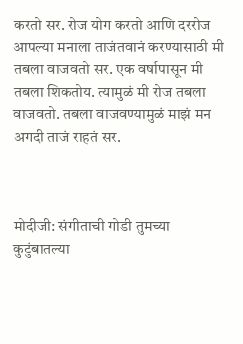करतो सर. रोज योग करतो आणि दररोज आपल्या मनाला ताजंतवानं करण्यासाठी मी तबला वाजवतो सर. एक वर्षापासून मी तबला शिकतोय. त्यामुळं मी रोज तबला वाजवतो. तबला वाजवण्यामुळं माझं मन अगदी ताजं राहतं सर.



मोदीजी: संगीताची गोडी तुमच्या कुटुंबातल्या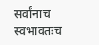सर्वांनाच स्वभावतःच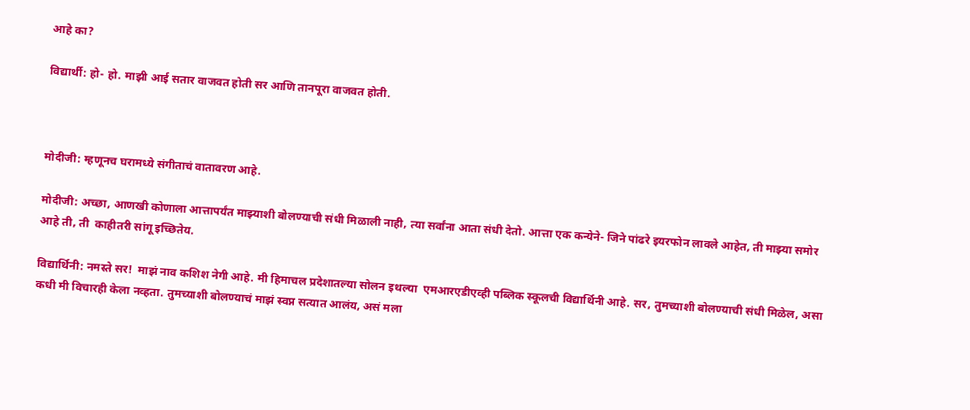आहे का?

विद्यार्थी: हो- हो. माझी आई सतार वाजवत होती सर आणि तानपूरा वाजवत होती.



मोदीजी: म्हणूनच घरामध्ये संगीताचं वातावरण आहे.

मोदीजी: अच्छा, आणखी कोणाला आत्तापर्यंत माझ्याशी बोलण्याची संधी मिळाली नाही, त्या सर्वांना आता संधी देतो. आत्ता एक कन्येने- जिने पांढरे इयरफोन लावले आहेत, ती माझ्या समोर आहे ती, ती  काहीतरी सांगू इच्छितेय.

विद्यार्थिनी: नमस्ते सर!  माझं नाव कशिश नेगी आहे. मी हिमाचल प्रदेशातल्या सोलन इथल्या  एमआरएडीएव्ही पब्लिक स्कूलची विद्यार्थिनी आहे. सर, तुमच्याशी बोलण्याची संधी मिळेल, असा कधी मी विचारही केला नव्हता. तुमच्याशी बोलण्याचं माझं स्वप्न सत्यात आलंय, असं मला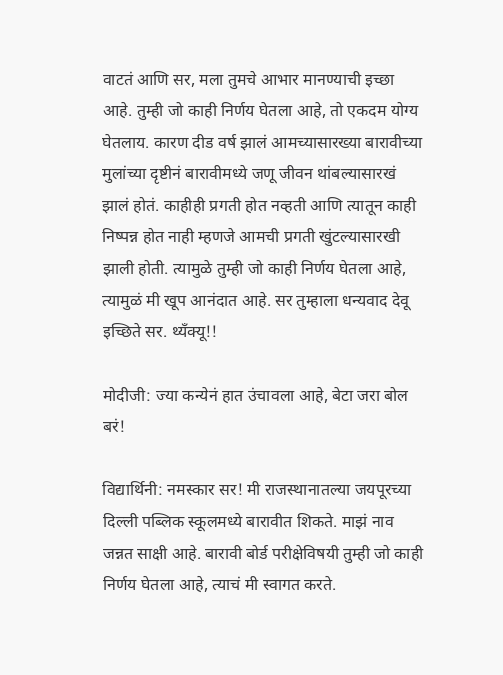वाटतं आणि सर, मला तुमचे आभार मानण्याची इच्छा आहे. तुम्ही जो काही निर्णय घेतला आहे, तो एकदम योग्य घेतलाय. कारण दीड वर्ष झालं आमच्यासारख्या बारावीच्या मुलांच्या दृष्टीनं बारावीमध्ये जणू जीवन थांबल्यासारखं झालं होतं. काहीही प्रगती होत नव्हती आणि त्यातून काही निष्पन्न होत नाही म्हणजे आमची प्रगती खुंटल्यासारखी झाली होती. त्यामुळे तुम्ही जो काही निर्णय घेतला आहे, त्यामुळं मी खूप आनंदात आहे. सर तुम्हाला धन्यवाद देवू इच्छिते सर. थ्यँक्यू!!

मोदीजी: ज्या कन्येनं हात उंचावला आहे, बेटा जरा बोल बरं!

विद्यार्थिनी: नमस्कार सर! मी राजस्थानातल्या जयपूरच्या दिल्ली पब्लिक स्कूलमध्ये बारावीत शिकते. माझं नाव जन्नत साक्षी आहे. बारावी बोर्ड परीक्षेविषयी तुम्ही जो काही निर्णय घेतला आहे, त्याचं मी स्वागत करते.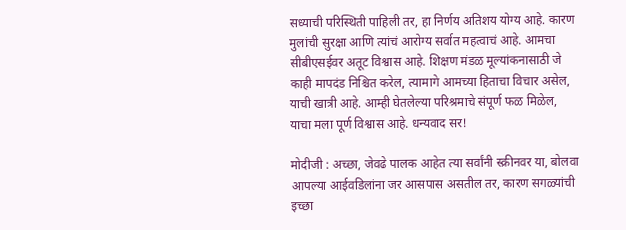सध्याची परिस्थिती पाहिली तर, हा निर्णय अतिशय योग्य आहे. कारण मुलांची सुरक्षा आणि त्यांचं आरोग्य सर्वात महत्वाचं आहे. आमचा सीबीएसईवर अतूट विश्वास आहे. शिक्षण मंडळ मूल्यांकनासाठी जे काही मापदंड निश्चित करेल, त्यामागे आमच्या हिताचा विचार असेल, याची खात्री आहे. आम्ही घेतलेल्या परिश्रमाचे संपूर्ण फळ मिळेल, याचा मला पूर्ण विश्वास आहे. धन्यवाद सर!

मोदीजी : अच्‍छा, जेवढे पालक आहेत त्या सर्वांनी स्क्रीनवर या, बोलवा आपल्या आईवडिलांना जर आसपास असतील तर, कारण सगळ्यांची इच्छा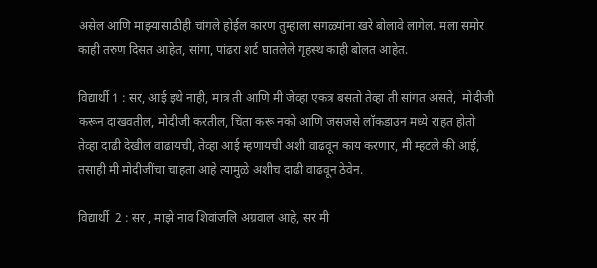असेल आणि माझ्यासाठीही चांगले होईल कारण तुम्हाला सगळ्यांना खरे बोलावे लागेल. मला समोर काही तरुण दिसत आहेत, सांगा, पांढरा शर्ट घातलेले गृहस्थ काही बोलत आहेत.

विद्यार्थी 1 : सर, आई इथे नाही, मात्र ती आणि मी जेव्हा एकत्र बसतो तेव्हा ती सांगत असते,  मोदीजी करून दाखवतील, मोदीजी करतील, चिंता करू नको आणि जसजसे लॉकडाउन मध्ये राहत होतो तेव्हा दाढी देखील वाढायची, तेव्हा आई म्हणायची अशी वाढवून काय करणार, मी म्हटले की आई, तसाही मी मोदीजींचा चाहता आहे त्यामुळे अशीच दाढी वाढवून ठेवेन.

विद्यार्थी  2 : सर , माझे नाव शिवांजलि अग्रवाल आहे, सर मी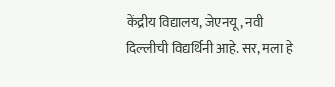केंद्रीय विद्यालय, जेएनयू, नवी दिल्‍लीची विद्यर्थिनी आहे. सर, मला हे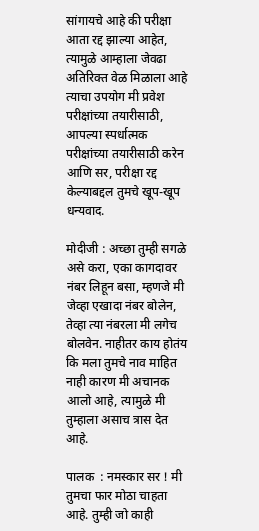सांगायचे आहे की परीक्षा आता रद्द झाल्या आहेत, त्यामुळे आम्हाला जेवढा अतिरिक्त वेळ मिळाला आहे त्याचा उपयोग मी प्रवेश परीक्षांच्या तयारीसाठी, आपल्या स्पर्धात्मक परीक्षांच्या तयारीसाठी करेन आणि सर, परीक्षा रद्द केल्याबद्दल तुमचे खूप-खूप धन्‍यवाद.

मोदीजी : अच्‍छा तुम्ही सगळे असे करा, एका कागदावर नंबर लिहून बसा, म्हणजे मी जेव्हा एखादा नंबर बोलेन, तेव्हा त्या नंबरला मी लगेच बोलवेन. नाहीतर काय होतंय कि मला तुमचे नाव माहित नाही कारण मी अचानक आलो आहे, त्यामुळे मी तुम्हाला असाच त्रास देत आहे.

पालक  : नमस्कार सर ! मी तुमचा फार मोठा चाहता आहे. तुम्ही जो काही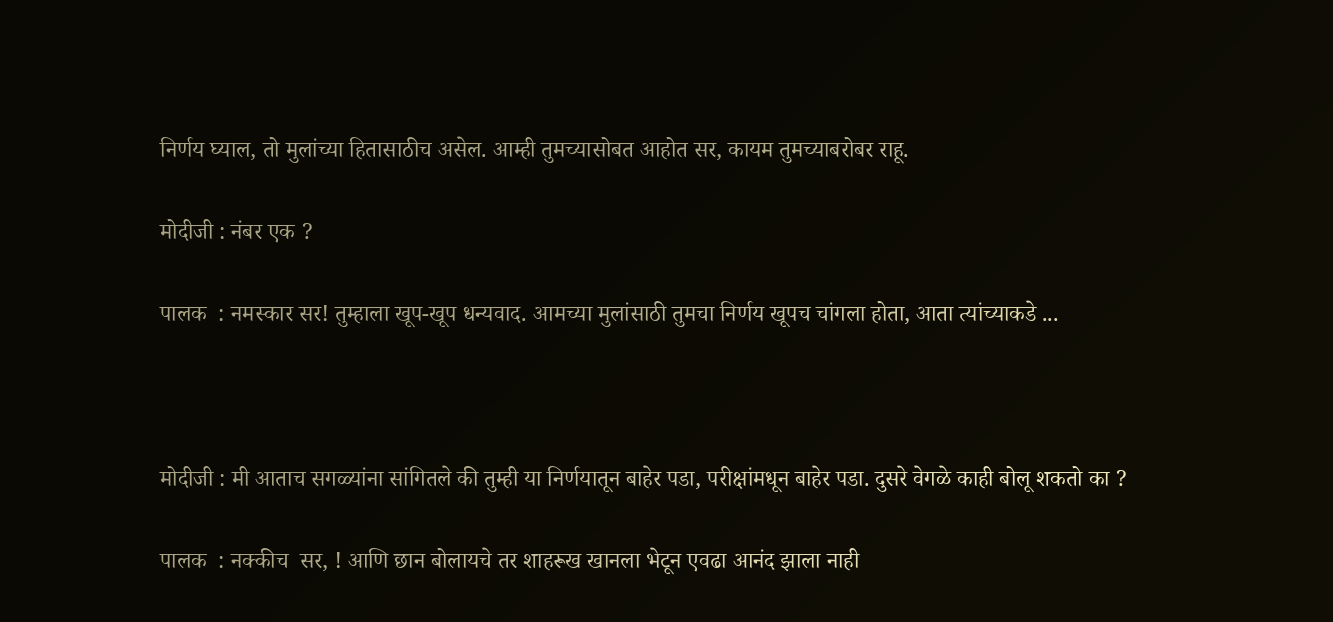निर्णय घ्याल, तो मुलांच्या हितासाठीच असेल. आम्ही तुमच्यासोबत आहोत सर, कायम तुमच्याबरोबर राहू.

मोदीजी : नंबर एक ?

पालक  : नमस्‍कार सर! तुम्हाला खूप-खूप धन्यवाद. आमच्या मुलांसाठी तुमचा निर्णय खूपच चांगला होता, आता त्यांच्याकडे ...



मोदीजी : मी आताच सगळ्यांना सांगितले की तुम्ही या निर्णयातून बाहेर पडा, परीक्षांमधून बाहेर पडा. दुसरे वेगळे काही बोलू शकतो का ?

पालक  : नक्कीच  सर, ! आणि छान बोलायचे तर शाहरूख खानला भेटून एवढा आनंद झाला नाही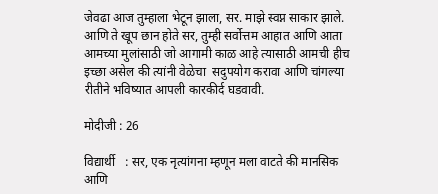जेवढा आज तुम्हाला भेटून झाला, सर. माझे स्वप्न साकार झाले. आणि ते खूप छान होते सर, तुम्ही सर्वोत्तम आहात आणि आता आमच्या मुलांसाठी जो आगामी काळ आहे त्यासाठी आमची हीच इच्छा असेल की त्यांनी वेळेचा  सदुपयोग करावा आणि चांगल्या रीतीने भविष्यात आपली कारकीर्द घडवावी.

मोदीजी : 26

विद्यार्थी   : सर, एक नृत्यांगना म्हणून मला वाटते की मानसिक आणि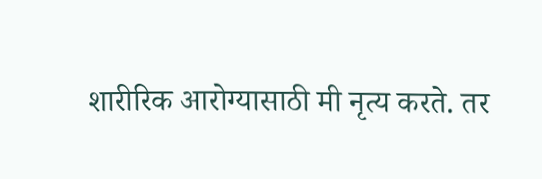शारीरिक आरोग्यासाठी मी नृत्य करते. तर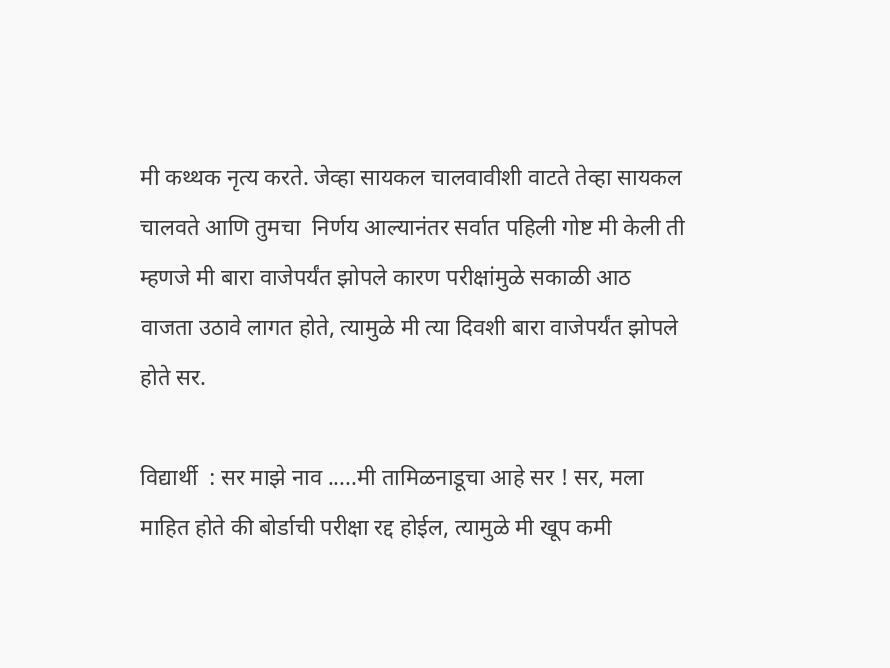मी कथ्थक नृत्य करते. जेव्हा सायकल चालवावीशी वाटते तेव्हा सायकल चालवते आणि तुमचा  निर्णय आल्यानंतर सर्वात पहिली गोष्ट मी केली ती म्हणजे मी बारा वाजेपर्यंत झोपले कारण परीक्षांमुळे सकाळी आठ वाजता उठावे लागत होते, त्यामुळे मी त्या दिवशी बारा वाजेपर्यंत झोपले होते सर.

विद्यार्थी  : सर माझे नाव .....मी तामिळनाडूचा आहे सर ! सर, मला माहित होते की बोर्डाची परीक्षा रद्द होईल, त्यामुळे मी खूप कमी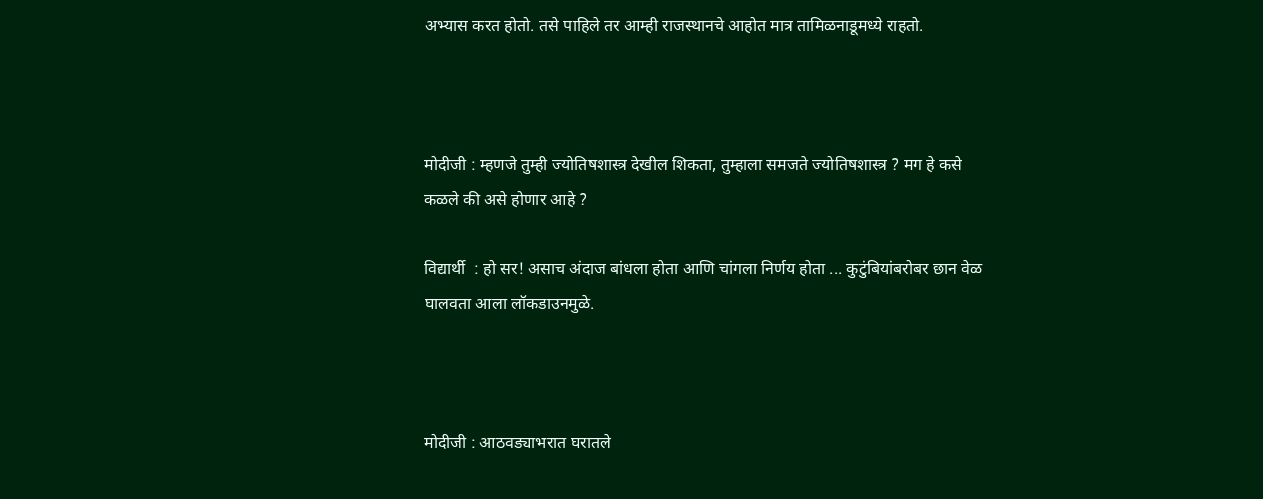अभ्यास करत होतो. तसे पाहिले तर आम्ही राजस्‍थानचे आहोत मात्र तामिळनाडूमध्ये राहतो.



मोदीजी : म्हणजे तुम्ही ज्योतिषशास्त्र देखील शिकता, तुम्हाला समजते ज्योतिषशास्त्र ? मग हे कसे कळले की असे होणार आहे ?

विद्यार्थी  : हो सर! असाच अंदाज बांधला होता आणि चांगला निर्णय होता ... कुटुंबियांबरोबर छान वेळ घालवता आला लॉकडाउनमुळे.



मोदीजी : आठवड्याभरात घरातले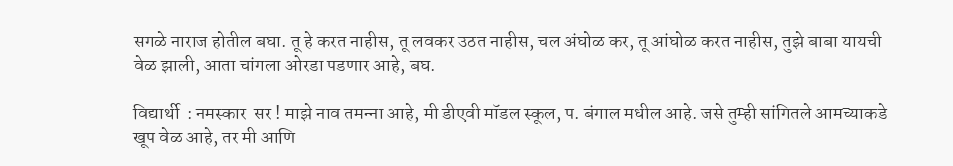सगळे नाराज होतील बघा. तू हे करत नाहीस, तू लवकर उठत नाहीस, चल अंघोळ कर, तू आंघोळ करत नाहीस, तुझे बाबा यायची वेळ झाली, आता चांगला ओरडा पडणार आहे, बघ.

विद्यार्थी  : नमस्कार  सर ! माझे नाव तमन्‍ना आहे, मी डीएवी मॉडल स्‍कूल, प. बंगाल मधील आहे. जसे तुम्ही सांगितले आमच्याकडे खूप वेळ आहे, तर मी आणि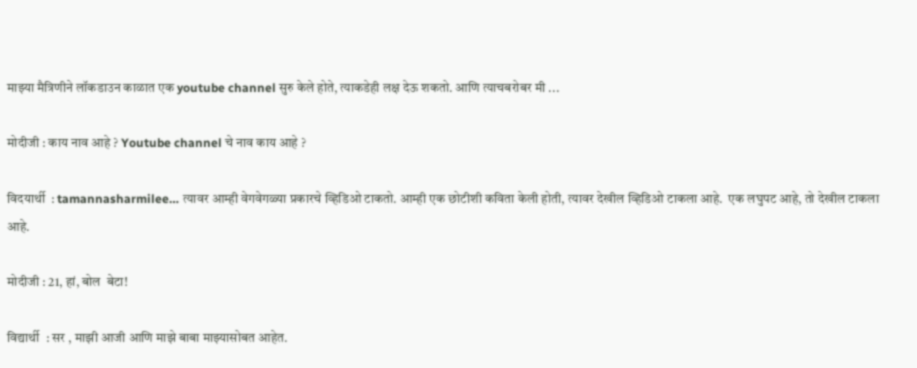माझ्या मैत्रिणीने लॉकडाउन काळात एक youtube channel सुरु केले होते, त्याकडेही लक्ष देऊ शकतो. आणि त्याचबरोबर मी ...

मोदीजी : काय नाव आहे ? Youtube channel चे नाव काय आहे ?

विदयार्थी  : tamannasharmilee… त्यावर आम्ही वेगवेगळ्या प्रकारचे व्हिडिओ टाकतो. आम्ही एक छोटीशी कविता केली होती, त्यावर देखील व्हिडिओ टाकला आहे.  एक लघुपट आहे, तो देखील टाकला आहे.

मोदीजी : 21, हां, बोल  बेटा!

विद्यार्थी  : सर , माझी आजी आणि माझे बाबा माझ्यासोबत आहेत.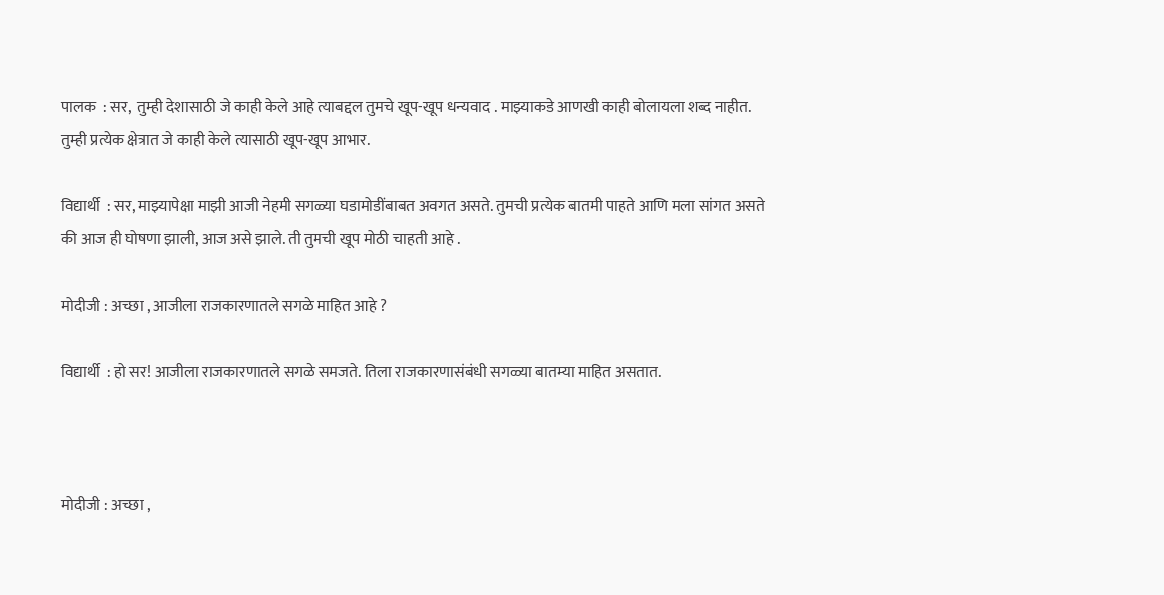पालक  : सर,  तुम्ही देशासाठी जे काही केले आहे त्याबद्दल तुमचे खूप-खूप धन्यवाद . माझ्याकडे आणखी काही बोलायला शब्द नाहीत. तुम्ही प्रत्येक क्षेत्रात जे काही केले त्यासाठी खूप-खूप आभार.

विद्यार्थी  : सर, माझ्यापेक्षा माझी आजी नेहमी सगळ्या घडामोडींबाबत अवगत असते. तुमची प्रत्येक बातमी पाहते आणि मला सांगत असते की आज ही घोषणा झाली, आज असे झाले. ती तुमची खूप मोठी चाहती आहे .

मोदीजी : अच्‍छा , आजीला राजकारणातले सगळे माहित आहे ?

विद्यार्थी  : हो सर! आजीला राजकारणातले सगळे समजते. तिला राजकारणासंबंधी सगळ्या बातम्या माहित असतात.



मोदीजी : अच्‍छा ,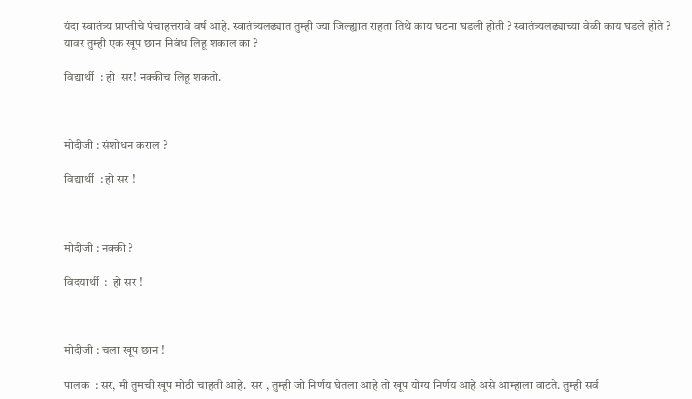यंदा स्वातंत्र्य प्राप्तीचे पंचाहत्तरावे वर्ष आहे. स्वातंत्र्यलढ्यात तुम्ही ज्या जिल्ह्यात राहता तिथे काय घटना घडली होती ? स्वातंत्र्यलढ्याच्या वेळी काय घडले होते ? यावर तुम्ही एक खूप छान निबंध लिहू शकाल का ?

विद्यार्थी  : हो  सर! नक्कीच लिहू शकतो.



मोदीजी : संशोधन कराल ?

विद्यार्थी  : हो सर !



मोदीजी : नक्की ?

विदयार्थी  :  हो सर !



मोदीजी : चला खूप छान !

पालक  : सर, मी तुमची खूप मोठी चाहती आहे.  सर , तुम्ही जो निर्णय घेतला आहे तो खूप योग्य निर्णय आहे असे आम्हाला वाटते. तुम्ही सर्व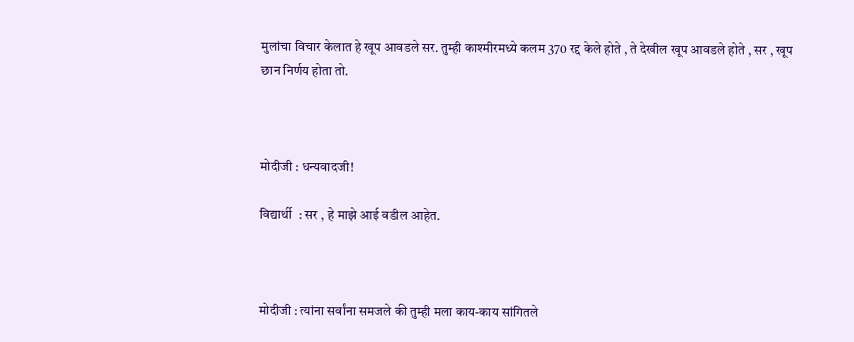मुलांचा विचार केलात हे खूप आवडले सर. तुम्ही काश्मीरमध्ये कलम 370 रद्द केले होते , ते देखील खूप आवडले होते , सर , खूप छान निर्णय होता तो.



मोदीजी : धन्‍यवादजी!

विद्यार्थी  : सर , हे माझे आई वडील आहेत.



मोदीजी : त्यांना सर्वांना समजले की तुम्ही मला काय-काय सांगितले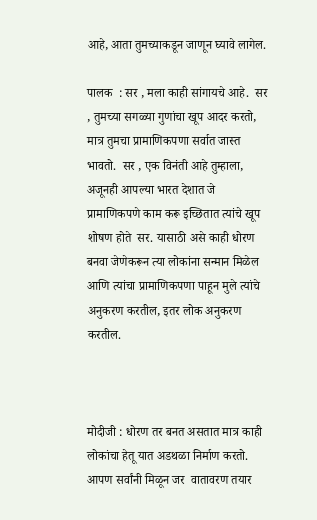आहे, आता तुमच्याकडून जाणून घ्यावे लागेल.

पालक  : सर , मला काही सांगायचे आहे.  सर , तुमच्या सगळ्या गुणांचा खूप आदर करतो, मात्र तुमचा प्रामाणिकपणा सर्वात जास्त भावतो.  सर , एक विनंती आहे तुम्हाला, अजूनही आपल्या भारत देशात जे प्रामाणिकपणे काम करू इच्छितात त्यांचे खूप शोषण होते  सर. यासाठी असे काही धोरण बनवा जेणेकरून त्या लोकांना सन्मान मिळेल आणि त्यांचा प्रामाणिकपणा पाहून मुले त्यांचे अनुकरण करतील, इतर लोक अनुकरण करतील.



मोदीजी : धोरण तर बनत असतात मात्र काही लोकांचा हेतू यात अडथळा निर्माण करतो. आपण सर्वांनी मिळून जर  वातावरण तयार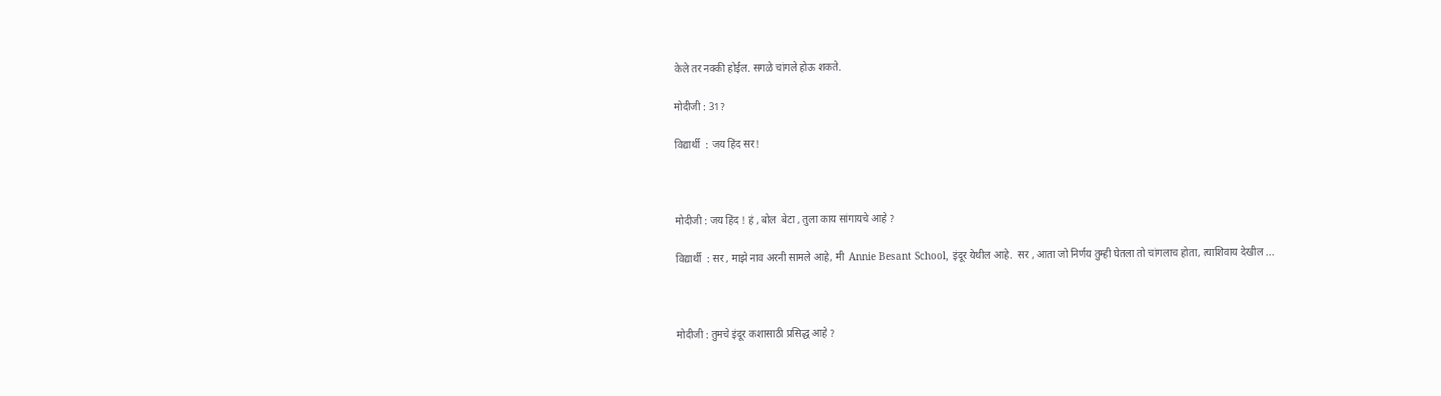केले तर नक्की होईल. सगळे चांगले होऊ शकते.

मोदीजी : 31?

विद्यार्थी  : जय हिंद सर!



मोदीजी : जय हिंद ! हं , बोल  बेटा , तुला काय सांगायचे आहे ?

विद्यार्थी  : सर , माझे नाव अरनी सामले आहे, मी  Annie Besant School, इंदूर येथील आहे.  सर , आता जो निर्णय तुम्ही घेतला तो चांगलाच होता, त्याशिवाय देखील ...



मोदीजी : तुमचे इंदूर कशासाठी प्रसिद्ध आहे ?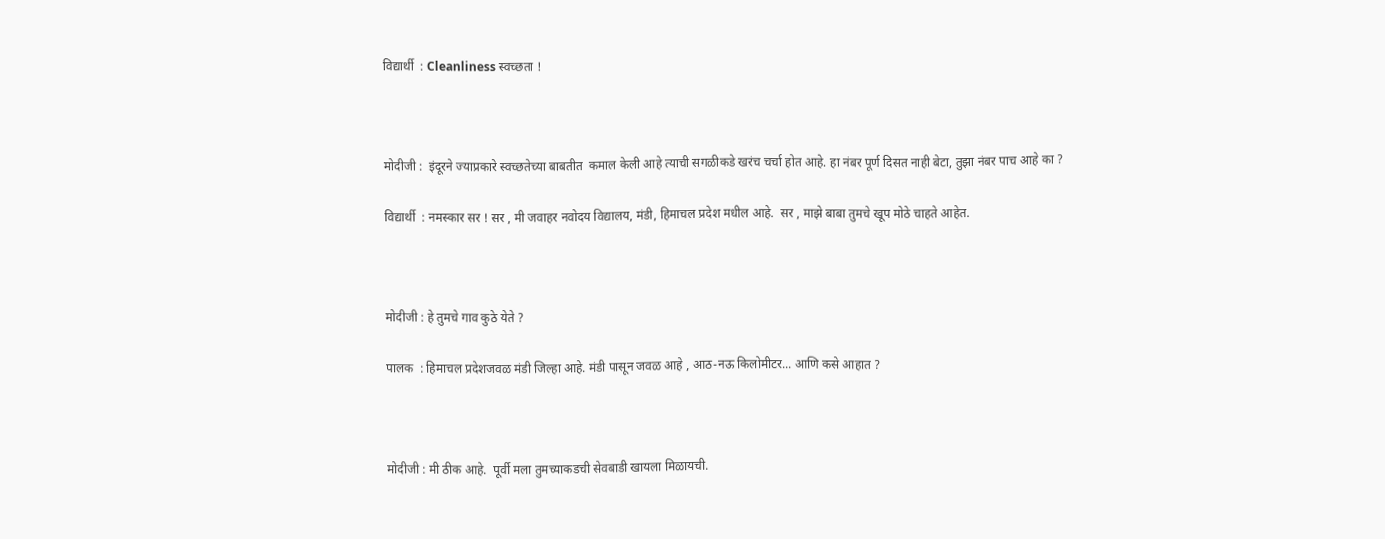विद्यार्थी  : Cleanliness स्‍वच्‍छता !



मोदीजी :  इंदूरने ज्याप्रकारे स्वच्छतेच्या बाबतीत  कमाल केली आहे त्याची सगळीकडे खरंच चर्चा होत आहे. हा नंबर पूर्ण दिसत नाही बेटा, तुझा नंबर पाच आहे का ?

विद्यार्थी  : नमस्‍कार सर ! सर , मी जवाहर नवोदय विद्यालय, मंडी, हिमाचल प्रदेश मधील आहे.  सर , माझे बाबा तुमचे खूप मोठे चाहते आहेत.



मोदीजी : हे तुमचे गाव कुठे येते ?

पालक  : हिमाचल प्रदेशजवळ मंडी जिल्हा आहे. मंडी पासून जवळ आहे , आठ-नऊ किलोमीटर... आणि कसे आहात ?



मोदीजी : मी ठीक आहे.  पूर्वी मला तुमच्याकडची सेवबाडी खायला मिळायची.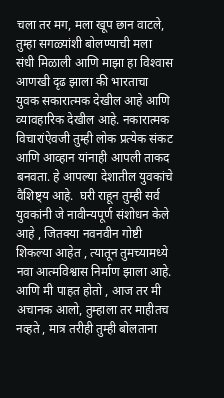चला तर मग, मला खूप छान वाटले, तुम्हा सगळ्यांशी बोलण्याची मला संधी मिळाली आणि माझा हा विश्‍वास आणखी दृढ झाला की भारताचा युवक सकारात्मक देखील आहे आणि व्यावहारिक देखील आहे. नकारात्मक विचारांऐवजी तुम्ही लोक प्रत्येक संकट आणि आव्हान यांनाही आपली ताकद बनवता. हे आपल्या देशातील युवकांचे वैशिष्ट्य आहे.  घरी राहून तुम्ही सर्व युवकांनी जे नावीन्यपूर्ण संशोधन केले आहे , जितक्या नवनवीन गोष्टी शिकल्या आहेत , त्यातून तुमच्यामध्ये नवा आत्मविश्वास निर्माण झाला आहे. आणि मी पाहत होतो , आज तर मी अचानक आलो, तुम्हाला तर माहीतच नव्हते , मात्र तरीही तुम्ही बोलताना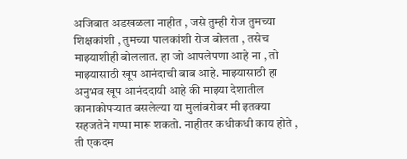अजिबात अडखळला नाहीत , जसे तुम्ही रोज तुमच्या शिक्षकांशी , तुमच्या पालकांशी रोज बोलता , तसेच माझ्याशीही बोललात. हा जो आपलेपणा आहे ना , तो माझ्यासाठी खूप आनंदाची बाब आहे. माझ्यासाठी हा अनुभव खूप आनंददायी आहे की माझ्या देशातील कानाकोपऱ्यात बसलेल्या या मुलांबरोबर मी इतक्या सहजतेने गप्पा मारू शकतो. नाहीतर कधीकधी काय होते , ती एकदम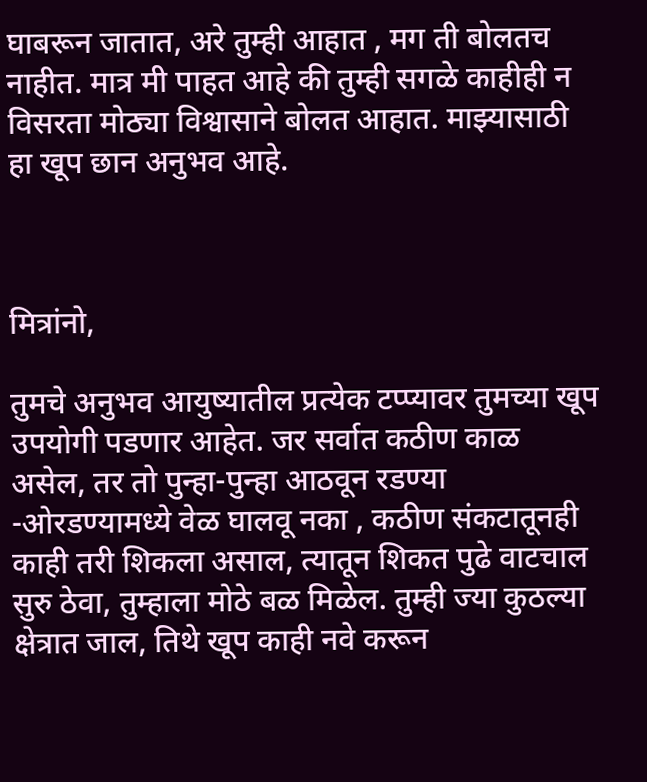घाबरून जातात, अरे तुम्ही आहात , मग ती बोलतच नाहीत. मात्र मी पाहत आहे की तुम्ही सगळे काहीही न विसरता मोठ्या विश्वासाने बोलत आहात. माझ्यासाठी हा खूप छान अनुभव आहे.



मित्रांनो,

तुमचे अनुभव आयुष्यातील प्रत्येक टप्प्यावर तुमच्या खूप उपयोगी पडणार आहेत. जर सर्वात कठीण काळ असेल, तर तो पुन्हा-पुन्हा आठवून रडण्या -ओरडण्यामध्ये वेळ घालवू नका , कठीण संकटातूनही काही तरी शिकला असाल, त्यातून शिकत पुढे वाटचाल सुरु ठेवा, तुम्हाला मोठे बळ मिळेल. तुम्ही ज्या कुठल्या क्षेत्रात जाल, तिथे खूप काही नवे करून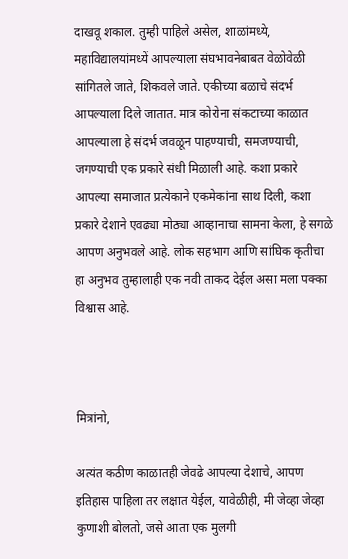दाखवू शकाल. तुम्ही पाहिले असेल, शाळांमध्ये, महाविद्यालयांमध्यें आपल्याला संघभावनेबाबत वेळोवेळी सांगितले जाते, शिकवले जाते. एकीच्या बळाचे संदर्भ आपल्याला दिले जातात. मात्र कोरोना संकटाच्या काळात आपल्याला हे संदर्भ जवळून पाहण्याची, समजण्याची, जगण्याची एक प्रकारे संधी मिळाली आहे. कशा प्रकारे आपल्या समाजात प्रत्येकाने एकमेकांना साथ दिली, कशा प्रकारे देशाने एवढ्या मोठ्या आव्हानाचा सामना केला, हे सगळे आपण अनुभवले आहे. लोक सहभाग आणि सांघिक कृतीचा हा अनुभव तुम्हालाही एक नवी ताकद देईल असा मला पक्का विश्वास आहे.



मित्रांनो,

अत्यंत कठीण काळातही जेवढे आपल्या देशाचे, आपण  इतिहास पाहिला तर लक्षात येईल, यावेळीही, मी जेव्हा जेव्हा कुणाशी बोलतो, जसे आता एक मुलगी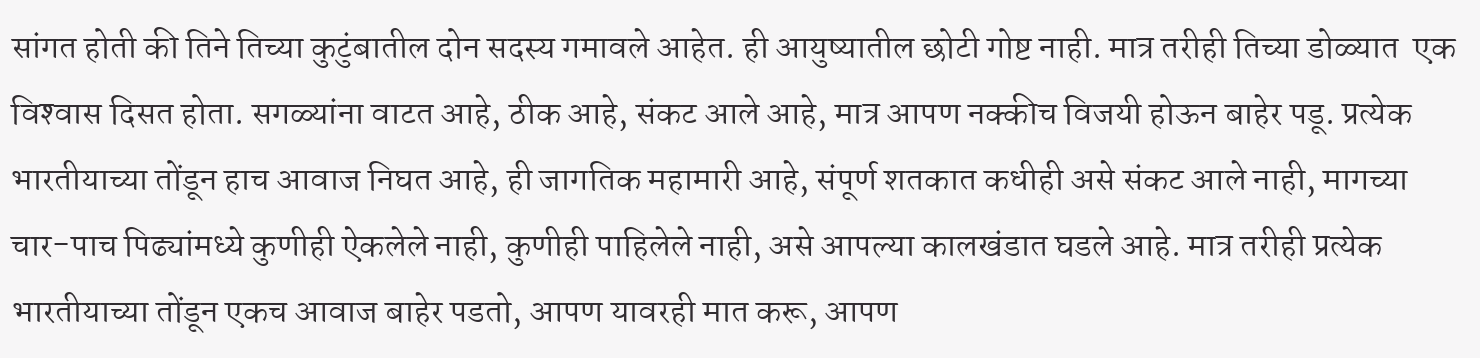सांगत होती की तिने तिच्या कुटुंबातील दोन सदस्य गमावले आहेत. ही आयुष्यातील छोटी गोष्ट नाही. मात्र तरीही तिच्या डोळ्यात  एक विश्‍वास दिसत होता. सगळ्यांना वाटत आहे, ठीक आहे, संकट आले आहे, मात्र आपण नक्कीच विजयी होऊन बाहेर पडू. प्रत्येक भारतीयाच्या तोंडून हाच आवाज निघत आहे, ही जागतिक महामारी आहे, संपूर्ण शतकात कधीही असे संकट आले नाही, मागच्या चार-पाच पिढ्यांमध्ये कुणीही ऐकलेले नाही, कुणीही पाहिलेले नाही, असे आपल्या कालखंडात घडले आहे. मात्र तरीही प्रत्येक भारतीयाच्या तोंडून एकच आवाज बाहेर पडतो, आपण यावरही मात करू, आपण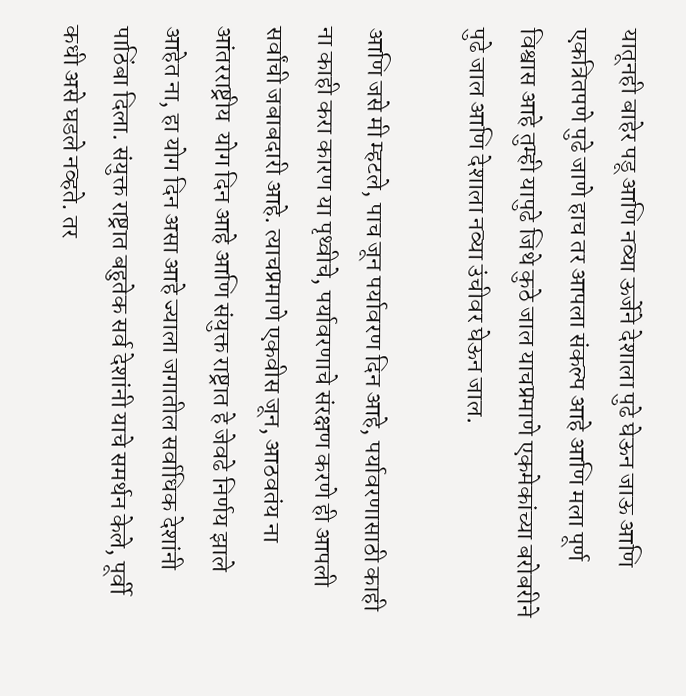यातूनही बाहेर पडू आणि नव्या ऊर्जेने देशाला पुढे घेऊन जाऊ आणि एकत्रितपणे पुढे जाणे हाच तर आपला संकल्प आहे आणि मला पूर्ण विश्वास आहे तुम्ही यापुढे जिथे कुठे जाल याचप्रमाणे एकमेकांच्या बरोबरीने पुढे जाल आणि देशाला नव्या उंचीवर घेऊन जाल.

आणि जसे मी म्हटले, पाच जून पर्यावरण दिन आहे, पर्यावरणासाठी काही ना काही करा कारण या पृथ्‍वीचे, पर्यावरणाचे संरक्षण करणे ही आपली सर्वांची जबाबदारी आहे. त्याचप्रमाणे एकवीस जून, आठवतंय ना आंतरराष्ट्रीय  योग दिन आहे आणि संयुक्त राष्ट्रात हे जेवढे निर्णय झाले आहेत ना, हा योग दिन असा आहे ज्याला जगातील सर्वाधिक देशांनी पाठिंबा दिला. संयुक्त राष्ट्रात बहुतेक सर्व देशांनी याचे समर्थन केले, पूर्वी कधी असे घडले नव्हते. तर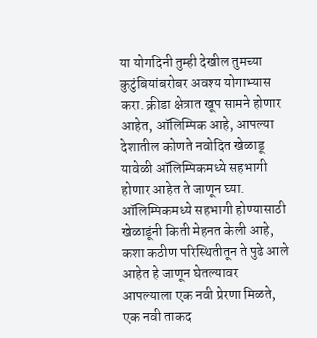या योगदिनी तुम्ही देखील तुमच्या कुटुंबियांबरोबर अवश्य योगाभ्यास करा. क्रीडा क्षेत्रात खूप सामने होणार आहेत, ऑलिम्पिक आहे, आपल्या देशातील कोणते नवोदित खेळाडू यावेळी ऑलिम्पिकमध्ये सहभागी होणार आहेत ते जाणून घ्या.  ऑलिम्पिकमध्ये सहभागी होण्यासाठी खेळाडूंनी किती मेहनत केली आहे, कशा कठीण परिस्थितीतून ते पुढे आले आहेत हे जाणून घेतल्यावर आपल्याला एक नवी प्रेरणा मिळते,  एक नवी ताकद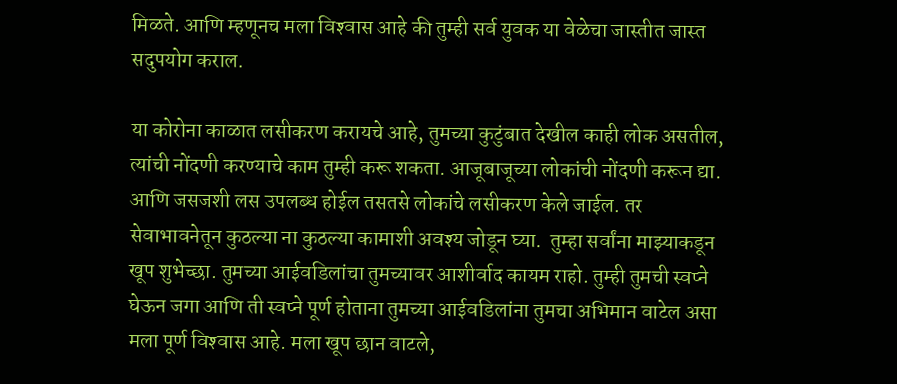मिळते. आणि म्हणूनच मला विश्‍वास आहे की तुम्ही सर्व युवक या वेळेचा जास्तीत जास्त सदुपयोग कराल.

या कोरोना काळात लसीकरण करायचे आहे, तुमच्या कुटुंबात देखील काही लोक असतील, त्यांची नोंदणी करण्याचे काम तुम्ही करू शकता. आजूबाजूच्या लोकांची नोंदणी करून द्या. आणि जसजशी लस उपलब्ध होईल तसतसे लोकांचे लसीकरण केले जाईल. तर सेवाभावनेतून कुठल्या ना कुठल्या कामाशी अवश्य जोडून घ्या.  तुम्हा सर्वांना माझ्याकडून खूप शुभेच्छा. तुमच्या आईवडिलांचा तुमच्यावर आशीर्वाद कायम राहो. तुम्ही तुमची स्वप्ने घेऊन जगा आणि ती स्वप्ने पूर्ण होताना तुमच्या आईवडिलांना तुमचा अभिमान वाटेल असा मला पूर्ण विश्‍वास आहे. मला खूप छान वाटले,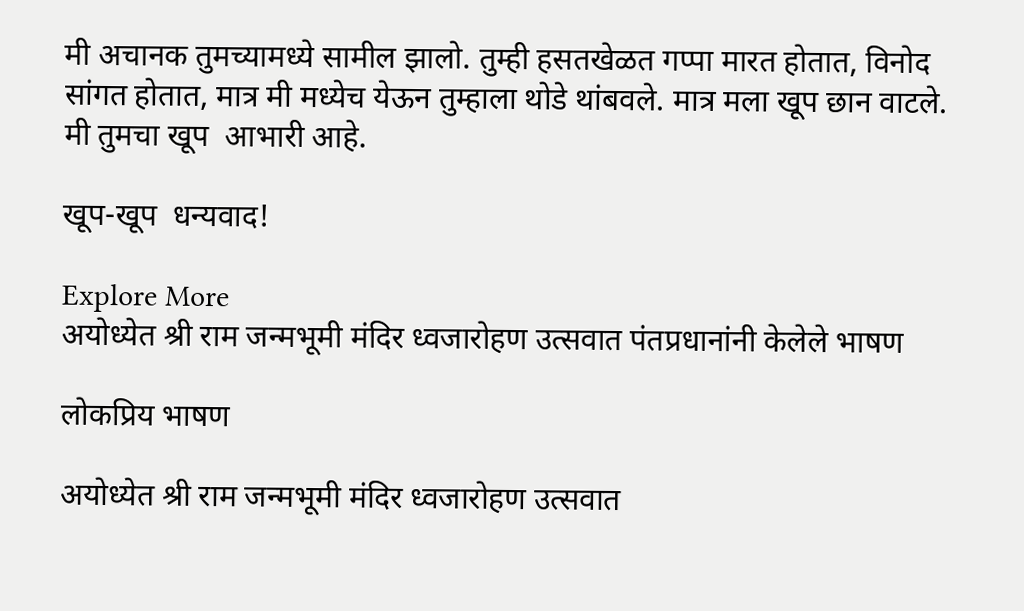मी अचानक तुमच्यामध्ये सामील झालो. तुम्ही हसतखेळत गप्पा मारत होतात, विनोद सांगत होतात, मात्र मी मध्येच येऊन तुम्हाला थोडे थांबवले. मात्र मला खूप छान वाटले. मी तुमचा खूप  आभारी आहे.

खूप-खूप  धन्‍यवाद!

Explore More
अयोध्येत श्री राम जन्मभूमी मंदिर ध्वजारोहण उत्सवात पंतप्रधानांनी केलेले भाषण

लोकप्रिय भाषण

अयोध्येत श्री राम जन्मभूमी मंदिर ध्वजारोहण उत्सवात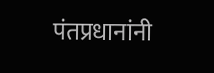पंतप्रधानांनी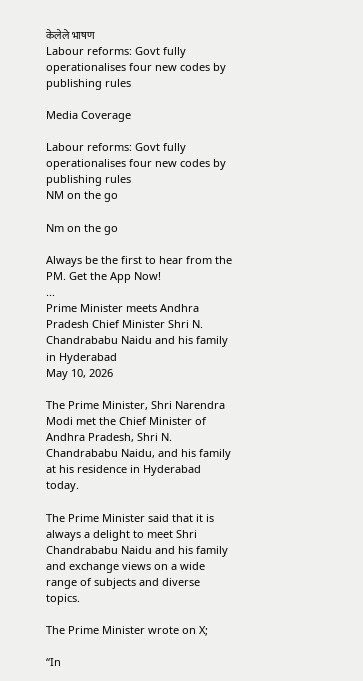केलेले भाषण
Labour reforms: Govt fully operationalises four new codes by publishing rules

Media Coverage

Labour reforms: Govt fully operationalises four new codes by publishing rules
NM on the go

Nm on the go

Always be the first to hear from the PM. Get the App Now!
...
Prime Minister meets Andhra Pradesh Chief Minister Shri N. Chandrababu Naidu and his family in Hyderabad
May 10, 2026

The Prime Minister, Shri Narendra Modi met the Chief Minister of Andhra Pradesh, Shri N. Chandrababu Naidu, and his family at his residence in Hyderabad today.

The Prime Minister said that it is always a delight to meet Shri Chandrababu Naidu and his family and exchange views on a wide range of subjects and diverse topics.

The Prime Minister wrote on X;

“In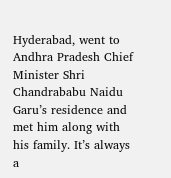Hyderabad, went to Andhra Pradesh Chief Minister Shri Chandrababu Naidu Garu’s residence and met him along with his family. It’s always a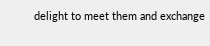delight to meet them and exchange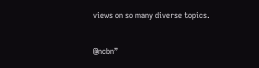views on so many diverse topics.

@ncbn”